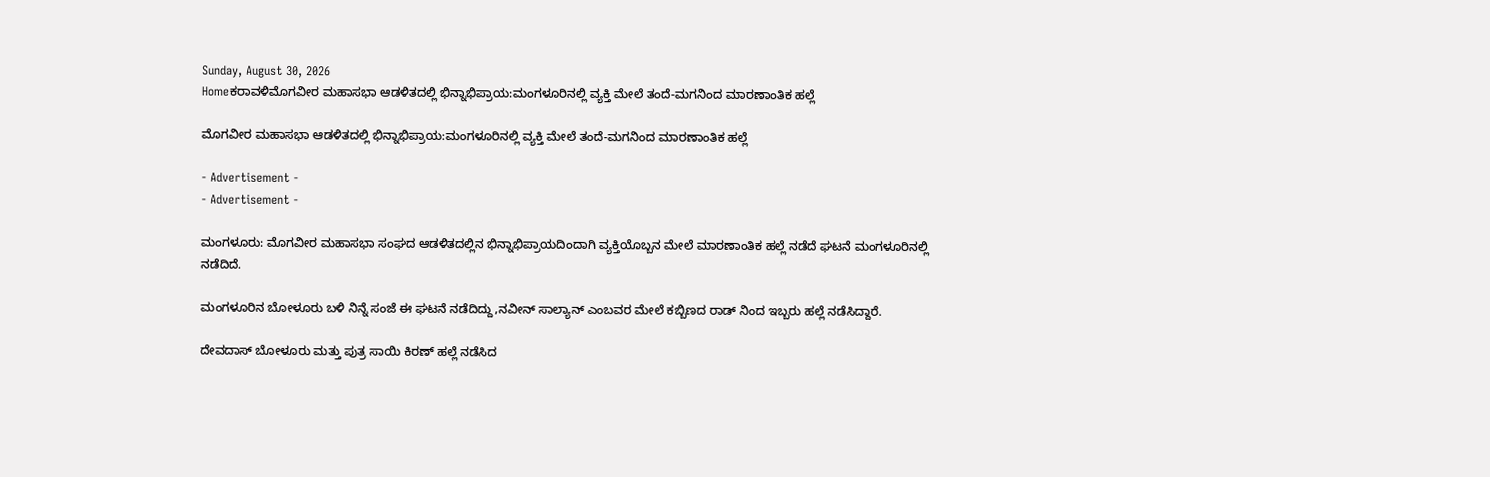Sunday, August 30, 2026
Homeಕರಾವಳಿಮೊಗವೀರ ಮಹಾಸಭಾ ಆಡಳಿತದಲ್ಲಿ ಭಿನ್ನಾಭಿಪ್ರಾಯ:ಮಂಗಳೂರಿನಲ್ಲಿ ವ್ಯಕ್ತಿ ಮೇಲೆ ತಂದೆ-ಮಗನಿಂದ ಮಾರಣಾಂತಿಕ ಹಲ್ಲೆ

ಮೊಗವೀರ ಮಹಾಸಭಾ ಆಡಳಿತದಲ್ಲಿ ಭಿನ್ನಾಭಿಪ್ರಾಯ:ಮಂಗಳೂರಿನಲ್ಲಿ ವ್ಯಕ್ತಿ ಮೇಲೆ ತಂದೆ-ಮಗನಿಂದ ಮಾರಣಾಂತಿಕ ಹಲ್ಲೆ

- Advertisement -
- Advertisement -

ಮಂಗಳೂರು: ಮೊಗವೀರ ಮಹಾಸಭಾ ಸಂಘದ ಆಡಳಿತದಲ್ಲಿನ ಭಿನ್ನಾಭಿಪ್ರಾಯದಿಂದಾಗಿ ವ್ಯಕ್ತಿಯೊಬ್ಬನ ಮೇಲೆ‌ ಮಾರಣಾಂತಿಕ ಹಲ್ಲೆ ನಡೆದೆ ಘಟನೆ ಮಂಗಳೂರಿನಲ್ಲಿ ನಡೆದಿದೆ.

ಮಂಗಳೂರಿನ ಬೋಳೂರು ಬಳಿ ನಿನ್ನೆ ಸಂಜೆ ಈ ಘಟನೆ‌ ನಡೆದಿದ್ದು,ನವೀನ್ ಸಾಲ್ಯಾನ್ ಎಂಬವರ ಮೇಲೆ ಕಬ್ಬಿಣದ ರಾಡ್ ನಿಂದ ಇಬ್ಬರು ಹಲ್ಲೆ ನಡೆಸಿದ್ದಾರೆ.

ದೇವದಾಸ್ ಬೋಳೂರು ಮತ್ತು ಪುತ್ರ ಸಾಯಿ ಕಿರಣ್ ಹಲ್ಲೆ ನಡೆಸಿದ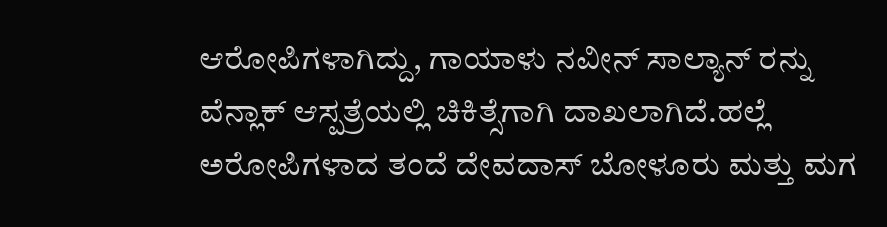ಆರೋಪಿಗಳಾಗಿದ್ದು, ಗಾಯಾಳು ನವೀನ್ ಸಾಲ್ಯಾನ್ ರನ್ನು ವೆನ್ಲಾಕ್ ಆಸ್ಪತ್ರೆಯಲ್ಲಿ ಚಿಕಿತ್ಸೆಗಾಗಿ ದಾಖಲಾಗಿದೆ.ಹಲ್ಲೆ ಅರೋಪಿಗಳಾದ ತಂದೆ ದೇವದಾಸ್ ಬೋಳೂರು ಮತ್ತು ಮಗ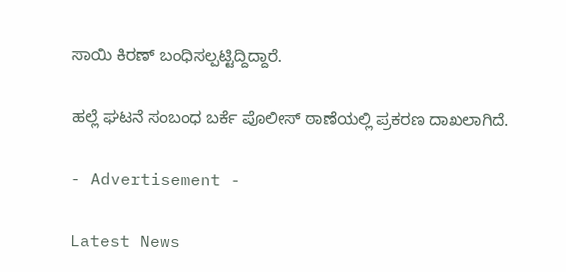ಸಾಯಿ ಕಿರಣ್ ಬಂಧಿಸಲ್ಪಟ್ಟಿದ್ದಿದ್ದಾರೆ.

ಹಲ್ಲೆ ಘಟನೆ ಸಂಬಂಧ ಬರ್ಕೆ ಪೊಲೀಸ್ ಠಾಣೆಯಲ್ಲಿ ಪ್ರಕರಣ ದಾಖಲಾಗಿದೆ.

- Advertisement -

Latest News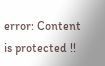error: Content is protected !!